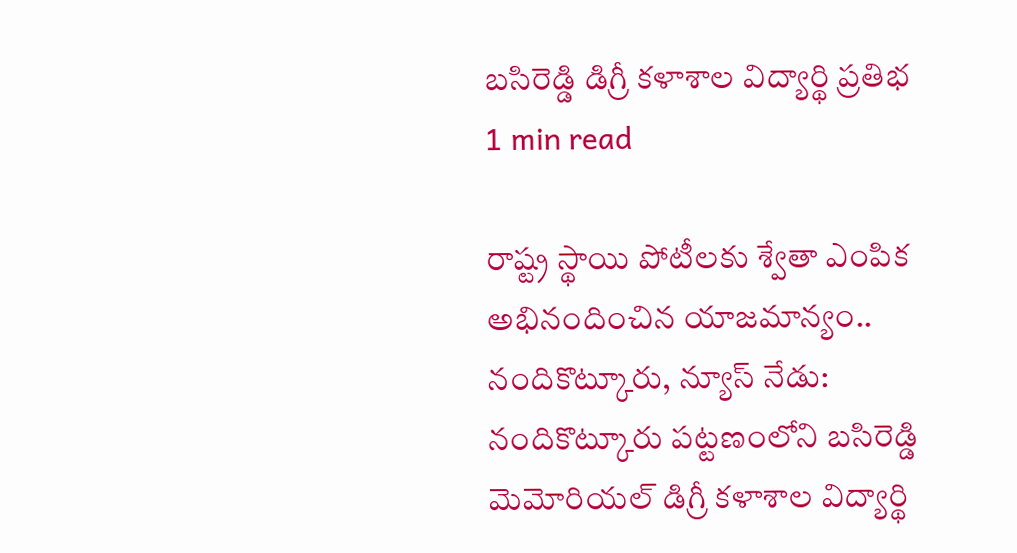బసిరెడ్డి డిగ్రీ కళాశాల విద్యార్థి ప్రతిభ
1 min read

రాష్ట్ర స్థాయి పోటీలకు శ్వేతా ఎంపిక
అభినందించిన యాజమాన్యం..
నందికొట్కూరు, న్యూస్ నేడు: నందికొట్కూరు పట్టణంలోని బసిరెడ్డి మెమోరియల్ డిగ్రీ కళాశాల విద్యార్థి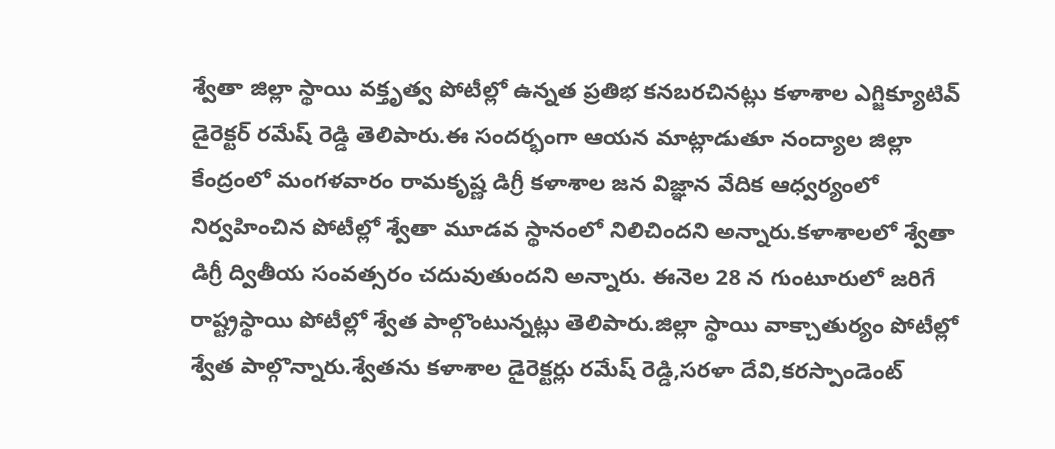శ్వేతా జిల్లా స్థాయి వక్తృత్వ పోటీల్లో ఉన్నత ప్రతిభ కనబరచినట్లు కళాశాల ఎగ్జిక్యూటివ్ డైరెక్టర్ రమేష్ రెడ్డి తెలిపారు.ఈ సందర్భంగా ఆయన మాట్లాడుతూ నంద్యాల జిల్లా కేంద్రంలో మంగళవారం రామకృష్ణ డిగ్రీ కళాశాల జన విజ్ఞాన వేదిక ఆధ్వర్యంలో నిర్వహించిన పోటీల్లో శ్వేతా మూడవ స్థానంలో నిలిచిందని అన్నారు.కళాశాలలో శ్వేతా డిగ్రీ ద్వితీయ సంవత్సరం చదువుతుందని అన్నారు. ఈనెల 28 న గుంటూరులో జరిగే రాష్ట్రస్థాయి పోటీల్లో శ్వేత పాల్గొంటున్నట్లు తెలిపారు.జిల్లా స్థాయి వాక్చాతుర్యం పోటీల్లో శ్వేత పాల్గొన్నారు.శ్వేతను కళాశాల డైరెక్టర్లు రమేష్ రెడ్డి,సరళా దేవి,కరస్పాండెంట్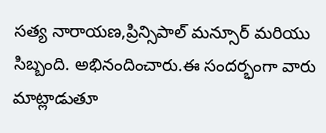సత్య నారాయణ,ప్రిన్సిపాల్ మన్సూర్ మరియు సిబ్బంది. అభినందించారు.ఈ సందర్భంగా వారు మాట్లాడుతూ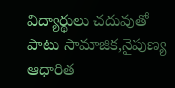విద్యార్థులు చదువుతో పాటు సామాజిక,నైపుణ్య ఆధారిత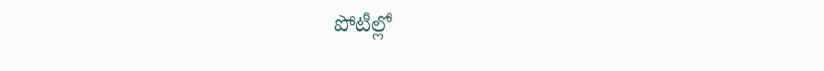పోటీల్లో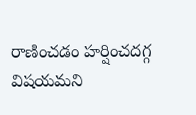రాణించడం హర్షించదగ్గ విషయమని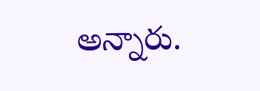అన్నారు.